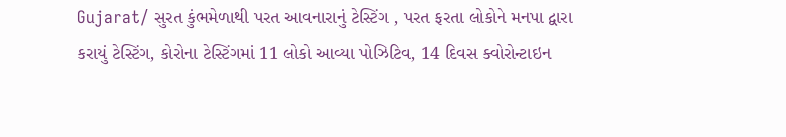Gujarat/ સુરત કુંભમેળાથી પરત આવનારાનું ટેસ્ટિંગ , પરત ફરતા લોકોને મનપા દ્વારા કરાયું ટેસ્ટિંગ, કોરોના ટેસ્ટિંગમાં 11 લોકો આવ્યા પોઝિટિવ, 14 દિવસ ક્વોરોન્ટાઇન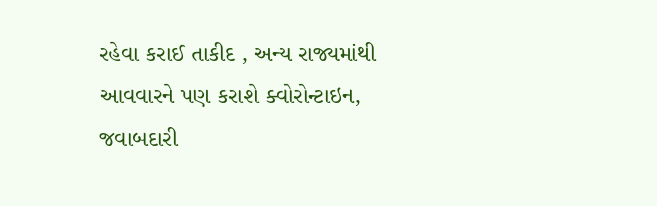રહેવા કરાઈ તાકીદ , અન્ય રાજ્યમાંથી આવવારને પણ કરાશે ક્વોરોન્ટાઇન, જવાબદારી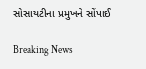સોસાયટીના પ્રમુખને સોંપાઈ

Breaking News